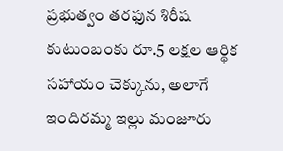ప్రభుత్వం తరఫున శిరీష కుటుంబంకు రూ.5 లక్షల ఆర్థిక సహాయం చెక్కును, అలాగే ఇందిరమ్మ ఇల్లు మంజూరు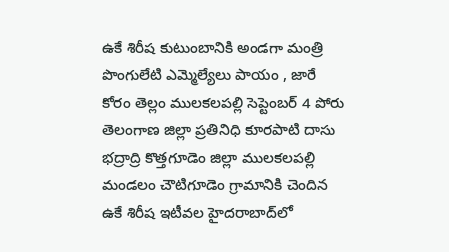ఉకే శిరీష కుటుంబానికి అండగా మంత్రి పొంగులేటి ఎమ్మెల్యేలు పాయం , జారే కోరం తెల్లం ములకలపల్లి సెప్టెంబర్ 4 పోరు తెలంగాణ జిల్లా ప్రతినిధి కూరపాటి దాసు భద్రాద్రి కొత్తగూడెం జిల్లా ములకలపల్లి మండలం చౌటిగూడెం గ్రామానికి చెందిన ఉకే శిరీష ఇటీవల హైదరాబాద్‌లో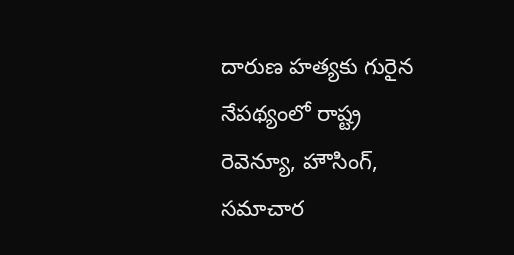దారుణ హత్యకు గురైన నేపథ్యంలో రాష్ట్ర రెవెన్యూ, హౌసింగ్, సమాచార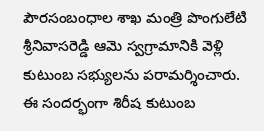పౌరసంబంధాల శాఖ మంత్రి పొంగులేటి శ్రీనివాసరెడ్డి ఆమె స్వగ్రామానికి వెళ్లి కుటుంబ సభ్యులను పరామర్శించారు. ఈ సందర్భంగా శిరీష కుటుంబ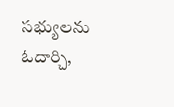సభ్యులను ఓదార్చి,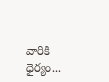వారికి ధైర్యం...